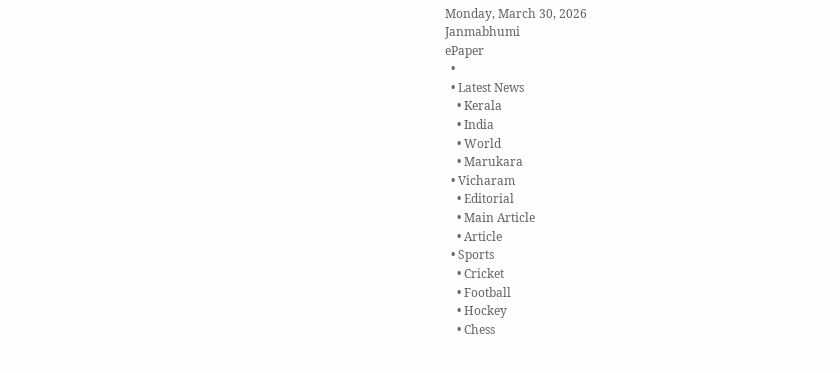Monday, March 30, 2026
Janmabhumi
ePaper
  •
  • Latest News
    • Kerala
    • India
    • World
    • Marukara
  • Vicharam
    • Editorial
    • Main Article
    • Article
  • Sports
    • Cricket
    • Football
    • Hockey
    • Chess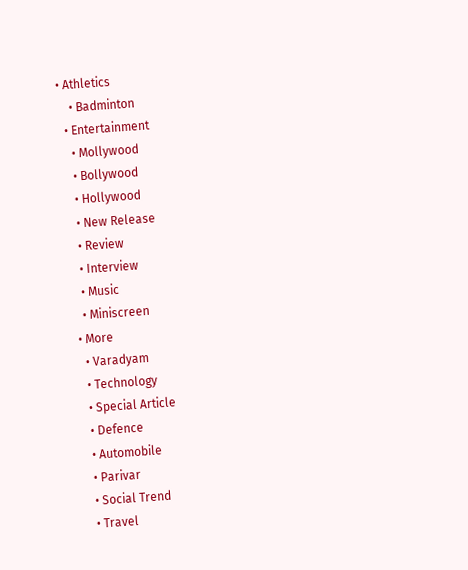• Athletics
    • Badminton
  • Entertainment
    • Mollywood
    • Bollywood
    • Hollywood
    • New Release
    • Review
    • Interview
    • Music
    • Miniscreen
  • More
    • Varadyam
    • Technology
    • Special Article
    • Defence
    • Automobile
    • Parivar
    • Social Trend
    • Travel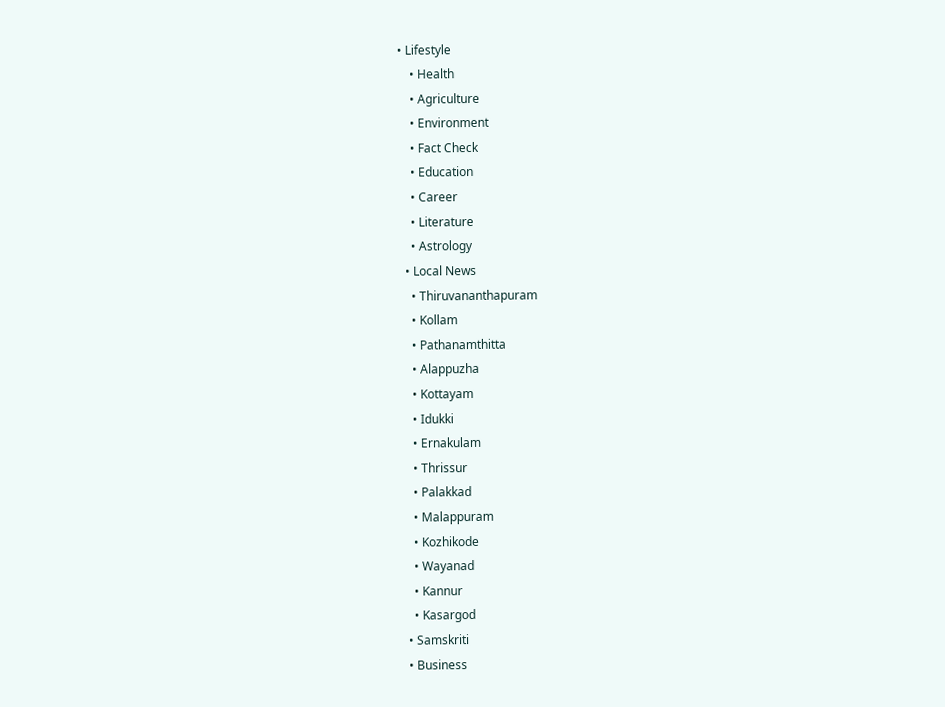• Lifestyle
    • Health
    • Agriculture
    • Environment
    • Fact Check
    • Education
    • Career
    • Literature
    • Astrology
  • Local News
    • Thiruvananthapuram
    • Kollam
    • Pathanamthitta
    • Alappuzha
    • Kottayam
    • Idukki
    • Ernakulam
    • Thrissur
    • Palakkad
    • Malappuram
    • Kozhikode
    • Wayanad
    • Kannur
    • Kasargod
  • Samskriti
  • Business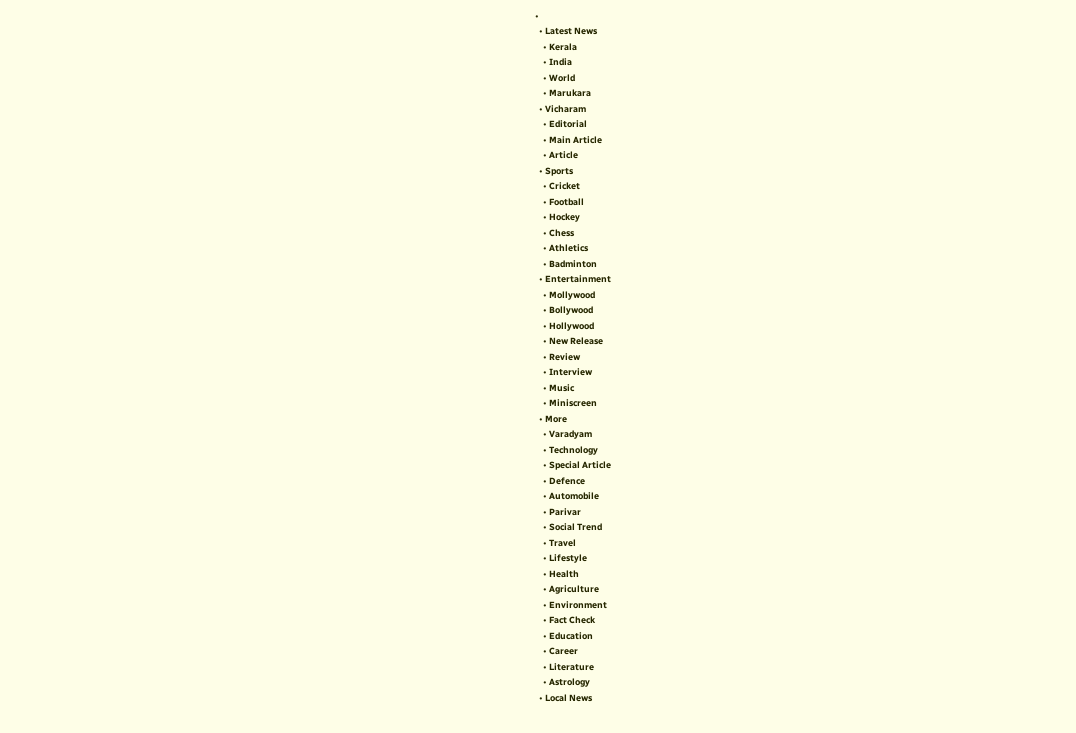•
  • Latest News
    • Kerala
    • India
    • World
    • Marukara
  • Vicharam
    • Editorial
    • Main Article
    • Article
  • Sports
    • Cricket
    • Football
    • Hockey
    • Chess
    • Athletics
    • Badminton
  • Entertainment
    • Mollywood
    • Bollywood
    • Hollywood
    • New Release
    • Review
    • Interview
    • Music
    • Miniscreen
  • More
    • Varadyam
    • Technology
    • Special Article
    • Defence
    • Automobile
    • Parivar
    • Social Trend
    • Travel
    • Lifestyle
    • Health
    • Agriculture
    • Environment
    • Fact Check
    • Education
    • Career
    • Literature
    • Astrology
  • Local News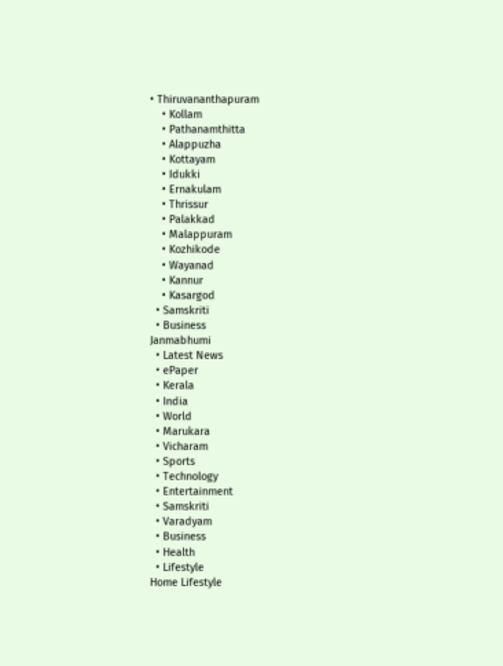• Thiruvananthapuram
    • Kollam
    • Pathanamthitta
    • Alappuzha
    • Kottayam
    • Idukki
    • Ernakulam
    • Thrissur
    • Palakkad
    • Malappuram
    • Kozhikode
    • Wayanad
    • Kannur
    • Kasargod
  • Samskriti
  • Business
Janmabhumi
  • Latest News
  • ePaper
  • Kerala
  • India
  • World
  • Marukara
  • Vicharam
  • Sports
  • Technology
  • Entertainment
  • Samskriti
  • Varadyam
  • Business
  • Health
  • Lifestyle
Home Lifestyle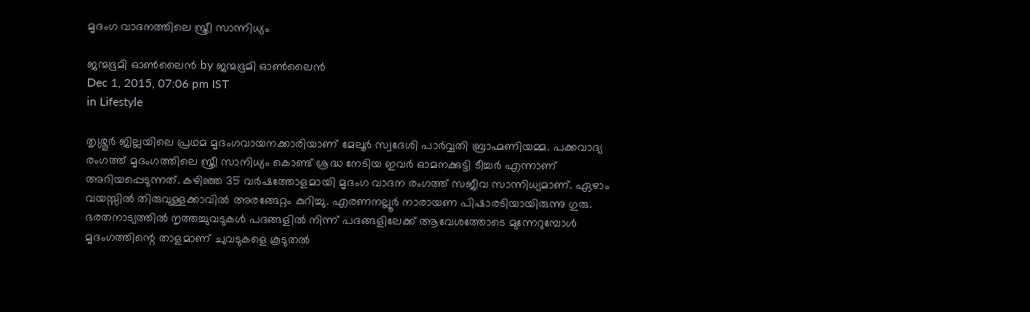മൃദംഗ വാദനത്തിലെ സ്ത്രീ സാന്നിധ്യം

ജന്മഭൂമി ഓണ്‍ലൈന്‍ by ജന്മഭൂമി ഓണ്‍ലൈന്‍
Dec 1, 2015, 07:06 pm IST
in Lifestyle

തൃശ്ശൂര്‍ ജില്ലയിലെ പ്രഥമ മൃദംഗവായനക്കാരിയാണ് മേലൂര്‍ സ്വദേശി പാര്‍വ്വതി ബ്രാഹ്മണിയമ്മ. പക്കവാദ്യ രംഗത്ത് മൃദംഗത്തിലെ സ്ത്രീ സാനിധ്യം കൊണ്ട് ശ്രദ്ധ നേടിയ ഇവര്‍ ഓമനക്കുട്ടി ടീച്ചര്‍ എന്നാണ് അറിയപ്പെടുന്നത്. കഴിഞ്ഞ 35 വര്‍ഷത്തോളമായി മൃദംഗ വാദന രംഗത്ത് സജീവ സാന്നിധ്യമാണ്. ഏഴാം വയസ്സില്‍ തിരുവുള്ളക്കാവില്‍ അരങ്ങേറ്റം കുറിച്ചു. എരണനല്ലൂര്‍ നാരായണ പിഷാരടിയായിരുന്നു ഗുരു. ഭരതനാട്യത്തില്‍ നൃത്തച്ചുവടുകള്‍ പദങ്ങളില്‍ നിന്ന് പദങ്ങളിലേക്ക് ആവേശത്തോടെ മുന്നേറുമ്പോള്‍ മൃദംഗത്തിന്റെ താളമാണ് ചുവടുകളെ കൂടുതല്‍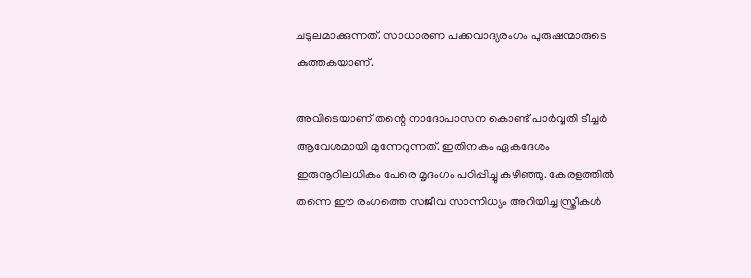ചടുലമാക്കുന്നത്. സാധാരണ പക്കവാദ്യരംഗം പുരുഷന്മാരുടെ കുത്തകയാണ്.

അവിടെയാണ് തന്റെ നാദോപാസന കൊണ്ട് പാര്‍വ്വതി ടീച്ചര്‍ ആവേശമായി മുന്നേറുന്നത്. ഇതിനകം ഏകദേശം ഇരുനൂറിലധികം പേരെ മൃദംഗം പഠിപ്പിച്ചു കഴിഞ്ഞു. കേരളത്തില്‍ തന്നെ ഈ രംഗത്തെ സജീവ സാന്നിധ്യം അറിയിച്ച സ്ത്രീകള്‍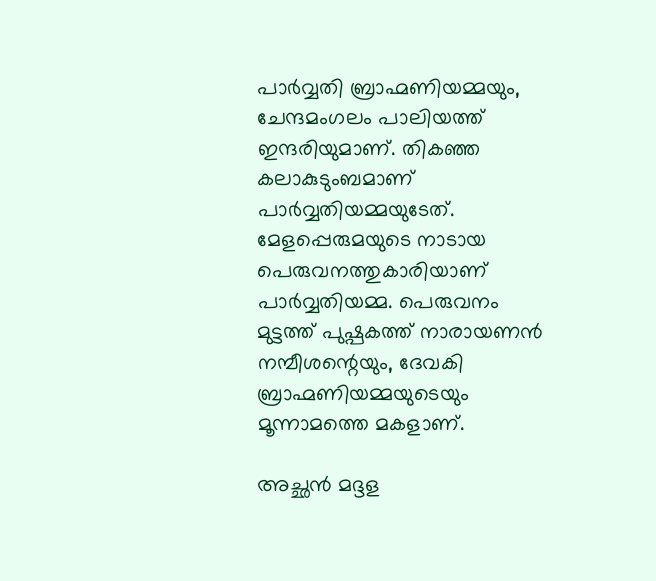പാര്‍വ്വതി ബ്രാഹ്മണിയമ്മയും, ചേന്ദമംഗലം പാലിയത്ത് ഇന്ദരിയുമാണ്. തികഞ്ഞ കലാകുടുംബമാണ് പാര്‍വ്വതിയമ്മയുടേത്.  മേളപ്പെരുമയുടെ നാടായ പെരുവനത്തുകാരിയാണ് പാര്‍വ്വതിയമ്മ. പെരുവനം മുട്ടത്ത് പുഷ്പകത്ത് നാരായണന്‍ നമ്പീശന്റെയും, ദേവകി ബ്രാഹ്മണിയമ്മയുടെയും മൂന്നാമത്തെ മകളാണ്.

അച്ഛന്‍ മദ്ദള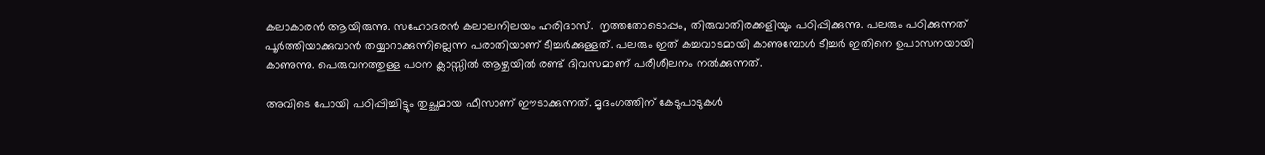കലാകാരന്‍ ആയിരുന്നു. സഹോദരന്‍ കലാലനിലയം ഹരിദാസ്.  നൃത്തതോടൊപ്പം, തിരുവാതിരക്കളിയും പഠിപ്പിക്കുന്നു. പലരും പഠിക്കുന്നത് പൂര്‍ത്തിയാക്കുവാന്‍ തയ്യാറാക്കുന്നില്ലെന്ന പരാതിയാണ് ടീച്ചര്‍ക്കുള്ളത്. പലരും ഇത് കച്ചവാടമായി കാണുമ്പോള്‍ ടീച്ചര്‍ ഇതിനെ ഉപാസനയായി കാണുന്നു. പെരുവനത്തുള്ള പഠന ക്ലാസ്സില്‍ ആഴ്ചയില്‍ രണ്ട് ദിവസമാണ് പരീശീലനം നല്‍ക്കുന്നത്.

അവിടെ പോയി പഠിപ്പിച്ചിട്ടും തുച്ഛമായ ഫീസാണ് ഈടാക്കുന്നത്. മൃദംഗത്തിന് കേടുപാടുകള്‍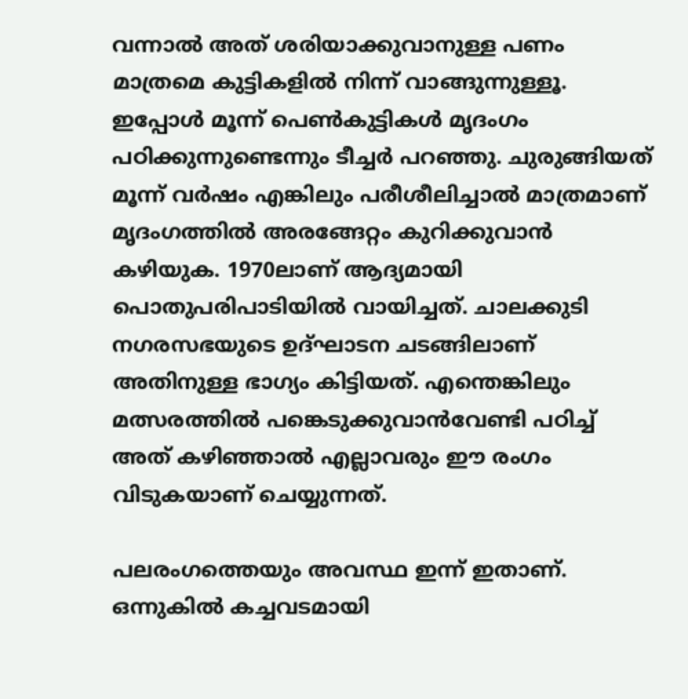വന്നാല്‍ അത് ശരിയാക്കുവാനുള്ള പണം മാത്രമെ കുട്ടികളില്‍ നിന്ന് വാങ്ങുന്നുള്ളൂ. ഇപ്പോള്‍ മൂന്ന് പെണ്‍കുട്ടികള്‍ മൃദംഗം പഠിക്കുന്നുണ്ടെന്നും ടീച്ചര്‍ പറഞ്ഞു. ചുരുങ്ങിയത് മൂന്ന് വര്‍ഷം എങ്കിലും പരീശീലിച്ചാല്‍ മാത്രമാണ് മൃദംഗത്തില്‍ അരങ്ങേറ്റം കുറിക്കുവാന്‍ കഴിയുക. 1970ലാണ് ആദ്യമായി പൊതുപരിപാടിയില്‍ വായിച്ചത്. ചാലക്കുടി നഗരസഭയുടെ ഉദ്ഘാടന ചടങ്ങിലാണ് അതിനുള്ള ഭാഗ്യം കിട്ടിയത്. എന്തെങ്കിലും മത്സരത്തില്‍ പങ്കെടുക്കുവാന്‍വേണ്ടി പഠിച്ച് അത് കഴിഞ്ഞാല്‍ എല്ലാവരും ഈ രംഗം വിടുകയാണ് ചെയ്യുന്നത്.

പലരംഗത്തെയും അവസ്ഥ ഇന്ന് ഇതാണ്. ഒന്നുകില്‍ കച്ചവടമായി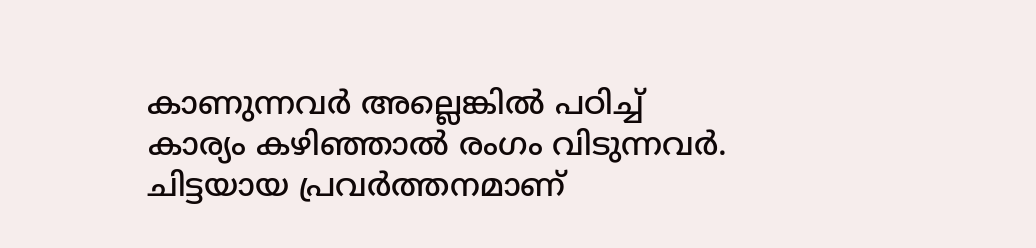കാണുന്നവര്‍ അല്ലെങ്കില്‍ പഠിച്ച് കാര്യം കഴിഞ്ഞാല്‍ രംഗം വിടുന്നവര്‍. ചിട്ടയായ പ്രവര്‍ത്തനമാണ്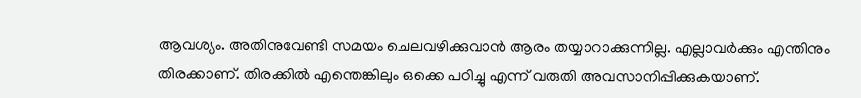ആവശ്യം. അതിനുവേണ്ടി സമയം ചെലവഴിക്കുവാന്‍ ആരം തയ്യാറാക്കുന്നില്ല. എല്ലാവര്‍ക്കും എന്തിനും തിരക്കാണ്. തിരക്കില്‍ എന്തെങ്കിലും ഒക്കെ പഠിച്ചു എന്ന് വരുതി അവസാനിപ്പിക്കുകയാണ്.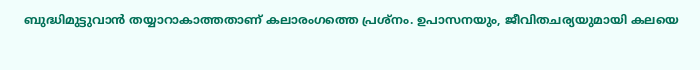ബുദ്ധിമുട്ടുവാന്‍ തയ്യാറാകാത്തതാണ് കലാരംഗത്തെ പ്രശ്‌നം. ഉപാസനയും, ജീവിതചര്യയുമായി കലയെ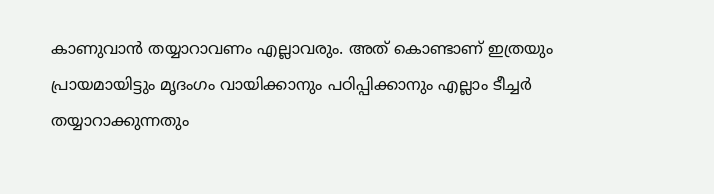കാണുവാന്‍ തയ്യാറാവണം എല്ലാവരും. അത് കൊണ്ടാണ് ഇത്രയും പ്രായമായിട്ടും മൃദംഗം വായിക്കാനും പഠിപ്പിക്കാനും എല്ലാം ടീച്ചര്‍ തയ്യാറാക്കുന്നതും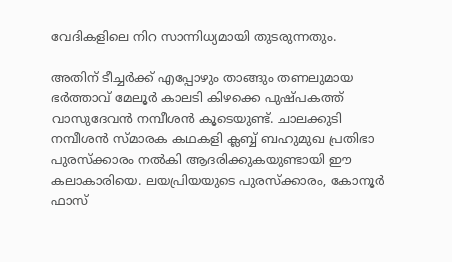വേദികളിലെ നിറ സാന്നിധ്യമായി തുടരുന്നതും.

അതിന് ടീച്ചര്‍ക്ക് എപ്പോഴും താങ്ങും തണലുമായ ഭര്‍ത്താവ് മേലൂര്‍ കാലടി കിഴക്കെ പുഷ്പകത്ത് വാസുദേവന്‍ നമ്പീശന്‍ കൂടെയുണ്ട്. ചാലക്കുടി നമ്പീശന്‍ സ്മാരക കഥകളി ക്ലബ്ബ് ബഹുമുഖ പ്രതിഭാ പുരസ്‌ക്കാരം നല്‍കി ആദരിക്കുകയുണ്ടായി ഈ കലാകാരിയെ. ലയപ്രിയയുടെ പുരസ്‌ക്കാരം, കോനൂര്‍ ഫാസ്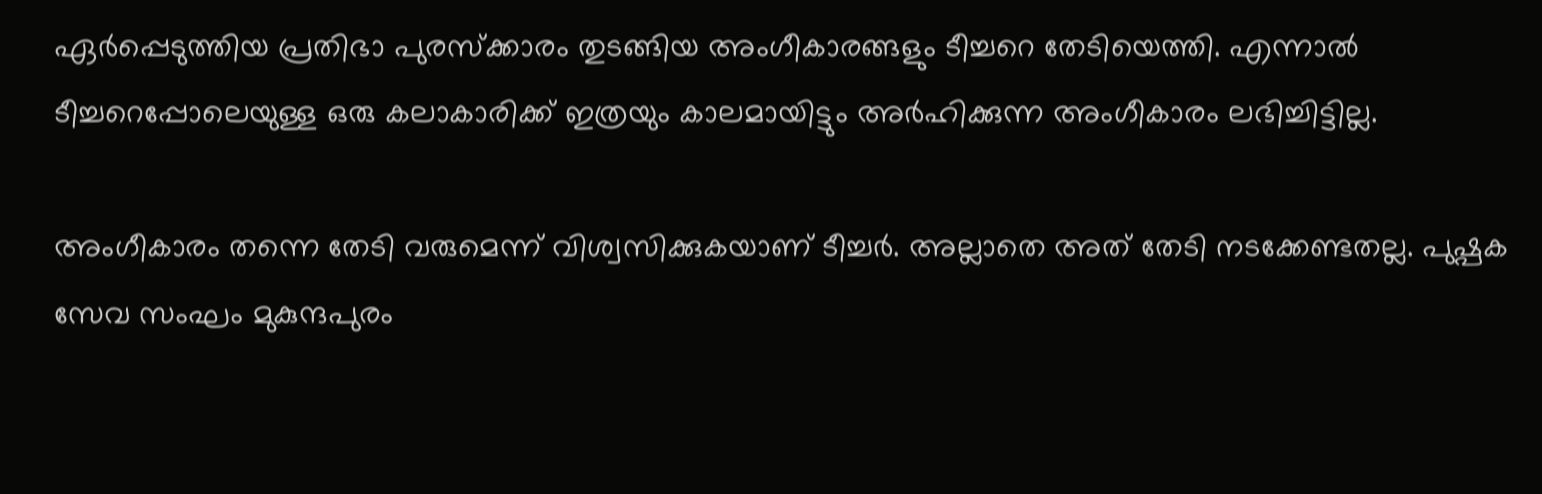ഏര്‍പ്പെടുത്തിയ പ്രതിഭാ പുരസ്‌ക്കാരം തുടങ്ങിയ അംഗീകാരങ്ങളും ടീച്ചറെ തേടിയെത്തി. എന്നാല്‍ ടീച്ചറെപ്പോലെയുള്ള ഒരു കലാകാരിക്ക് ഇത്രയും കാലമായിട്ടും അര്‍ഹിക്കുന്ന അംഗീകാരം ലഭിച്ചിട്ടില്ല.

അംഗീകാരം തന്നെ തേടി വരുമെന്ന് വിശ്വസിക്കുകയാണ് ടീച്ചര്‍. അല്ലാതെ അത് തേടി നടക്കേണ്ടതല്ല. പുഷ്പക സേവ സംഘം മുകുന്ദപുരം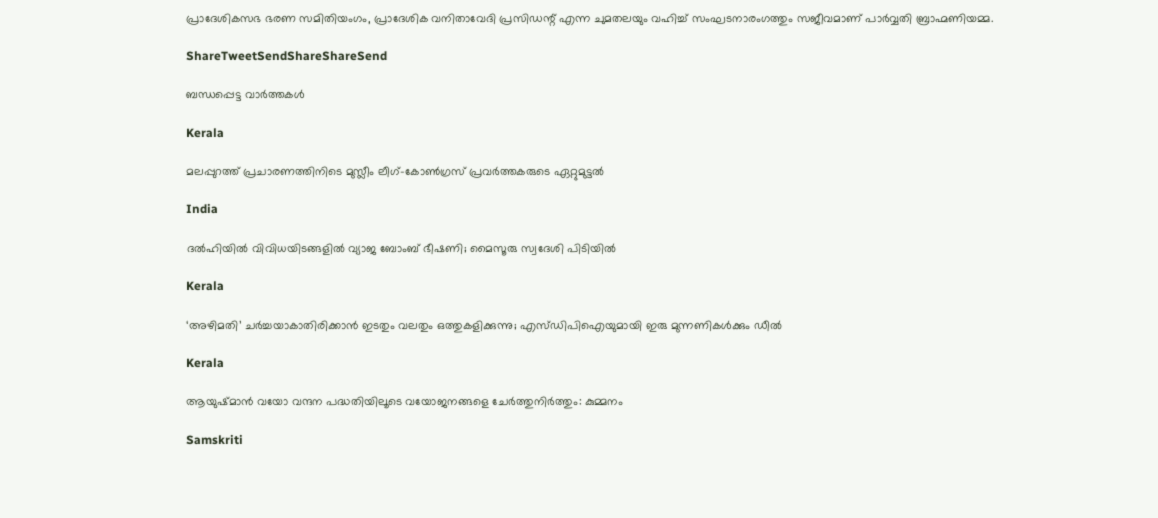പ്രാദേശികസഭ ഭരണ സമിതിയംഗം, പ്രാദേശിക വനിതാവേദി പ്രസിഡന്റ് എന്ന ചുമതലയും വഹിച്ച് സംഘടനാരംഗത്തും സജീവമാണ് പാര്‍വ്വതി ബ്രാഹ്മണിയമ്മ.

ShareTweetSendShareShareSend

ബന്ധപ്പെട്ട വാര്‍ത്തകള്‍

Kerala

മലപ്പുറത്ത് പ്രചാരണത്തിനിടെ മുസ്ലീം ലീഗ്-കോൺഗ്രസ് പ്രവർത്തകരുടെ ഏറ്റുമുട്ടൽ

India

ദല്‍ഹിയിൽ വിവിധയിടങ്ങളിൽ വ്യാജ ബോംബ് ഭീഷണി; മൈസൂരു സ്വദേശി പിടിയിൽ

Kerala

‘അഴിമതി’ ചര്‍ച്ചയാകാതിരിക്കാന്‍ ഇടതും വലതും ഒത്തുകളിക്കുന്നു; എസ്ഡിപിഐയുമായി ഇരു മുന്നണികള്‍ക്കും ഡീല്‍

Kerala

ആയുഷ്മാന്‍ വയോ വന്ദന പദ്ധതിയിലൂടെ വയോജനങ്ങളെ ചേര്‍ത്തുനിര്‍ത്തും: കുമ്മനം

Samskriti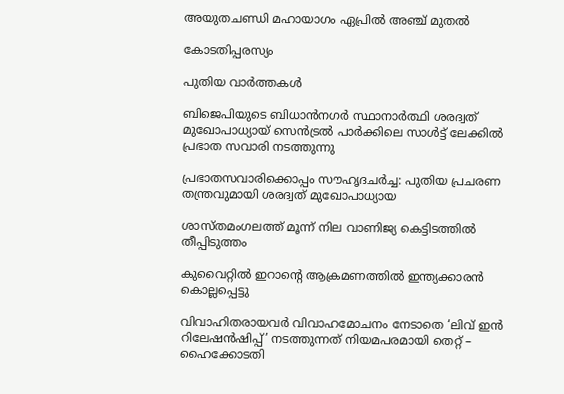അയുതചണ്ഡി മഹായാഗം ഏപ്രില്‍ അഞ്ച് മുതല്‍

കോടതിപ്പരസ്യം

പുതിയ വാര്‍ത്തകള്‍

ബിജെപിയുടെ ബിധാന്‍നഗര്‍ സ്ഥാനാര്‍ത്ഥി ശരദ്വത് മുഖോപാധ്യായ് സെന്‍ട്രല്‍ പാര്‍ക്കിലെ സാള്‍ട്ട് ലേക്കില്‍ പ്രഭാത സവാരി നടത്തുന്നു

പ്രഭാതസവാരിക്കൊപ്പം സൗഹൃദചര്‍ച്ച: പുതിയ പ്രചരണ തന്ത്രവുമായി ശരദ്വത് മുഖോപാധ്യായ

ശാസ്തമംഗലത്ത് മൂന്ന് നില വാണിജ്യ കെട്ടിടത്തിൽ തീപ്പിടുത്തം

കുവൈറ്റിൽ ഇറാന്റെ ആക്രമണത്തിൽ ഇന്ത്യക്കാരൻ കൊല്ലപ്പെട്ടു

വിവാഹിതരായവർ വിവാഹമോചനം നേടാതെ ‘ലിവ് ഇൻ റിലേഷൻഷിപ്പ്’ നടത്തുന്നത് നിയമപരമായി തെറ്റ് – ഹൈക്കോടതി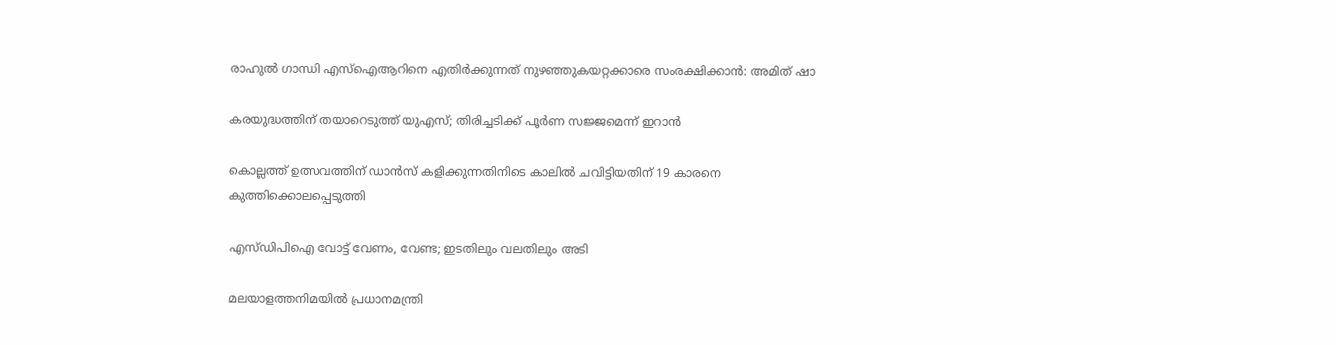രാഹുല്‍ ഗാന്ധി എസ്ഐആറിനെ എതിര്‍ക്കുന്നത് നുഴഞ്ഞുകയറ്റക്കാരെ സംരക്ഷിക്കാന്‍: അമിത് ഷാ

കരയുദ്ധത്തിന് തയാറെടുത്ത് യുഎസ്; തിരിച്ചടിക്ക് പൂര്‍ണ സജ്ജമെന്ന് ഇറാന്‍

കൊല്ലത്ത് ഉത്സവത്തിന് ഡാൻസ് കളിക്കുന്നതിനിടെ കാലിൽ ചവിട്ടിയതിന് 19 കാരനെ കുത്തിക്കൊലപ്പെടുത്തി

എസ്ഡിപിഐ വോട്ട് വേണം, വേണ്ട; ഇടതിലും വലതിലും അടി

മലയാളത്തനിമയില്‍ പ്രധാനമന്ത്രി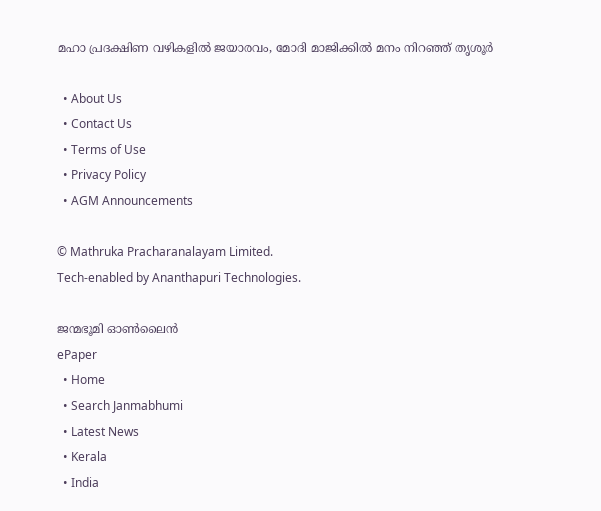മഹാ പ്രദക്ഷിണ വഴികളില്‍ ജയാരവം, മോദി മാജിക്കില്‍ മനം നിറഞ്ഞ് തൃശൂര്‍

  • About Us
  • Contact Us
  • Terms of Use
  • Privacy Policy
  • AGM Announcements

© Mathruka Pracharanalayam Limited.
Tech-enabled by Ananthapuri Technologies.

ജന്മഭൂമി ഓണ്‍ലൈന്‍
ePaper
  • Home
  • Search Janmabhumi
  • Latest News
  • Kerala
  • India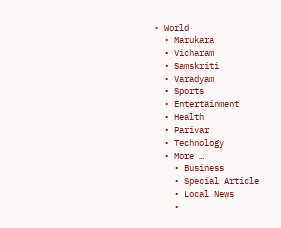• World
  • Marukara
  • Vicharam
  • Samskriti
  • Varadyam
  • Sports
  • Entertainment
  • Health
  • Parivar
  • Technology
  • More …
    • Business
    • Special Article
    • Local News
    •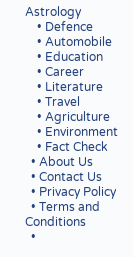Astrology
    • Defence
    • Automobile
    • Education
    • Career
    • Literature
    • Travel
    • Agriculture
    • Environment
    • Fact Check
  • About Us
  • Contact Us
  • Privacy Policy
  • Terms and Conditions
  •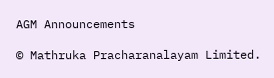AGM Announcements

© Mathruka Pracharanalayam Limited.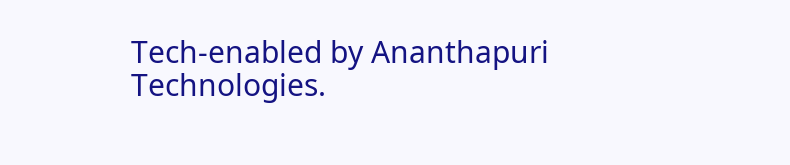Tech-enabled by Ananthapuri Technologies.